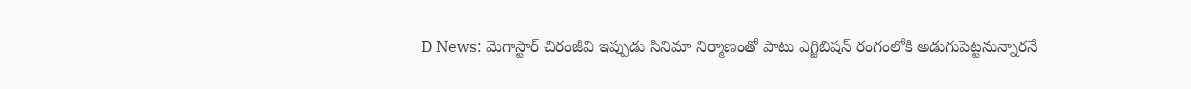D News: మెగాస్టార్ చిరంజీవి ఇప్పుడు సినిమా నిర్మాణంతో పాటు ఎగ్జిబిషన్ రంగంలోకి అడుగుపెట్టనున్నారనే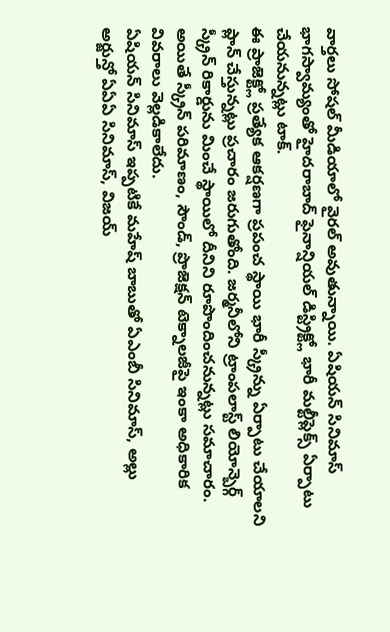వార్తలు సోషల్ మీడియాలో వైరల్ అవుతున్నాయి. ఏషియన్ సినిమాస్ భాగస్వామ్యంతో హైదరాబాద్ ఫైనాన్షియల్ డిస్ట్రిక్ట్లో భారీ మల్టీప్లెక్స్ ఏర్పాటు చేయనున్నట్లు టాక్.
ఈ ప్రాజెక్ట్లో ప్రత్యేక ఆకర్షణగా ప్రపంచ స్థాయి భారీ స్క్రీన్ను ఏర్పాటు చేయాలని ప్లాన్ చేస్తున్నట్లు ప్రచారం జరుగుతోంది. జర్మనీలోని ట్రాంపలాస్ట్ లియోన్బెర్గ్ స్క్రీన్ రికార్డును మించే స్థాయిలో దీనిని రూపొందించనున్నట్లు సమాచారం. అయితే స్క్రీన్ పరిమాణం, సౌండ్, ప్రొజెక్షన్ టెక్నాలజీపై ఇంకా అధికారిక వివరాలు వెల్లడికాలేదు.
ఏషియన్ సినిమాస్ ఇప్పటికే మహేష్ బాబుతో ఏఎంబీ సినిమాస్, అల్లు అర్జున్తో ఏఏఏ సినిమాస్, విజయ్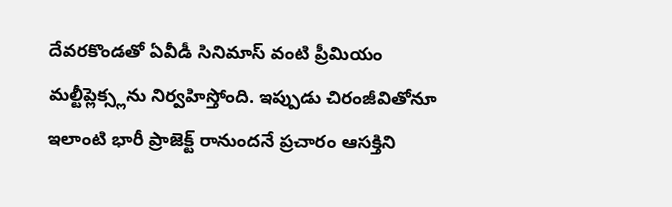దేవరకొండతో ఏవీడీ సినిమాస్ వంటి ప్రీమియం మల్టీప్లెక్స్లను నిర్వహిస్తోంది. ఇప్పుడు చిరంజీవితోనూ ఇలాంటి భారీ ప్రాజెక్ట్ రానుందనే ప్రచారం ఆసక్తిని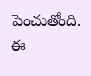పెంచుతోంది.
ఈ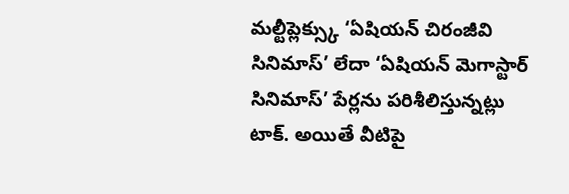మల్టీప్లెక్స్కు ‘ఏషియన్ చిరంజీవి సినిమాస్’ లేదా ‘ఏషియన్ మెగాస్టార్ సినిమాస్’ పేర్లను పరిశీలిస్తున్నట్లు టాక్. అయితే వీటిపై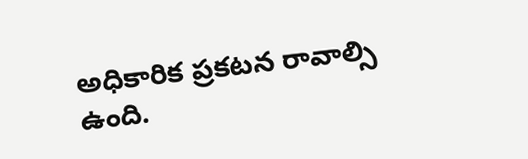అధికారిక ప్రకటన రావాల్సి ఉంది.